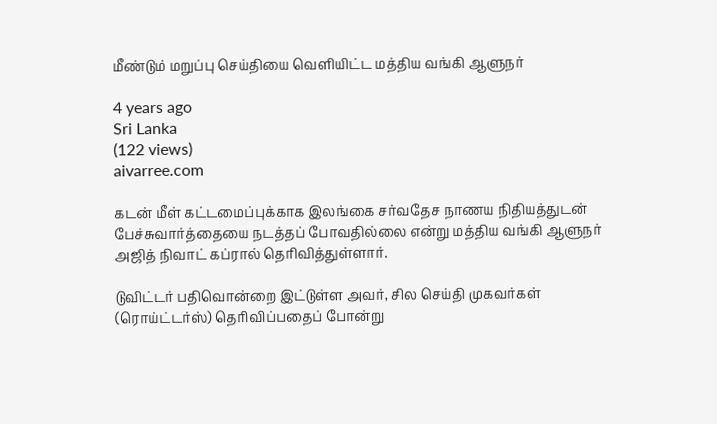மீண்டும் மறுப்பு செய்தியை வெளியிட்ட மத்திய வங்கி ஆளுநர்

4 years ago
Sri Lanka
(122 views)
aivarree.com

கடன் மீள் கட்டமைப்புக்காக இலங்கை சர்வதேச நாணய நிதியத்துடன் பேச்சுவார்த்தையை நடத்தப் போவதில்லை என்று மத்திய வங்கி ஆளுநர் அஜித் நிவாட் கப்ரால் தெரிவித்துள்ளார்.

டுவிட்டர் பதிவொன்றை இட்டுள்ள அவர், சில செய்தி முகவர்கள் (ரொய்ட்டர்ஸ்) தெரிவிப்பதைப் போன்று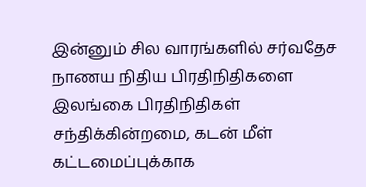இன்னும் சில வாரங்களில் சர்வதேச நாணய நிதிய பிரதிநிதிகளை இலங்கை பிரதிநிதிகள் சந்திக்கின்றமை, கடன் மீள் கட்டமைப்புக்காக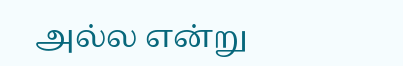அல்ல என்று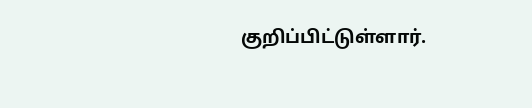குறிப்பிட்டுள்ளார்.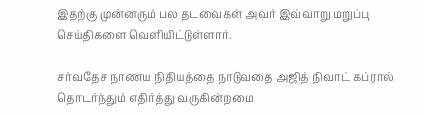இதற்கு முன்னரும் பல தடவைகள் அவர் இவ்வாறு மறுப்பு செய்திகளை வெளியிட்டுள்ளார்.

சர்வதேச நாணய நிதியத்தை நாடுவதை அஜித் நிவாட் கப்ரால் தொடர்ந்தும் எதிர்த்து வருகின்றமை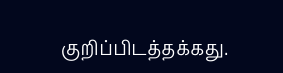குறிப்பிடத்தக்கது.